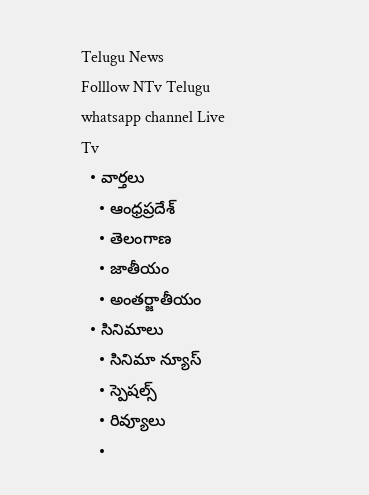Telugu News
Folllow NTv Telugu whatsapp channel Live Tv
  • వార్తలు
    • ఆంధ్రప్రదేశ్
    • తెలంగాణ
    • జాతీయం
    • అంతర్జాతీయం
  • సినిమాలు
    • సినిమా న్యూస్
    • స్పెషల్స్
    • రివ్యూలు
    •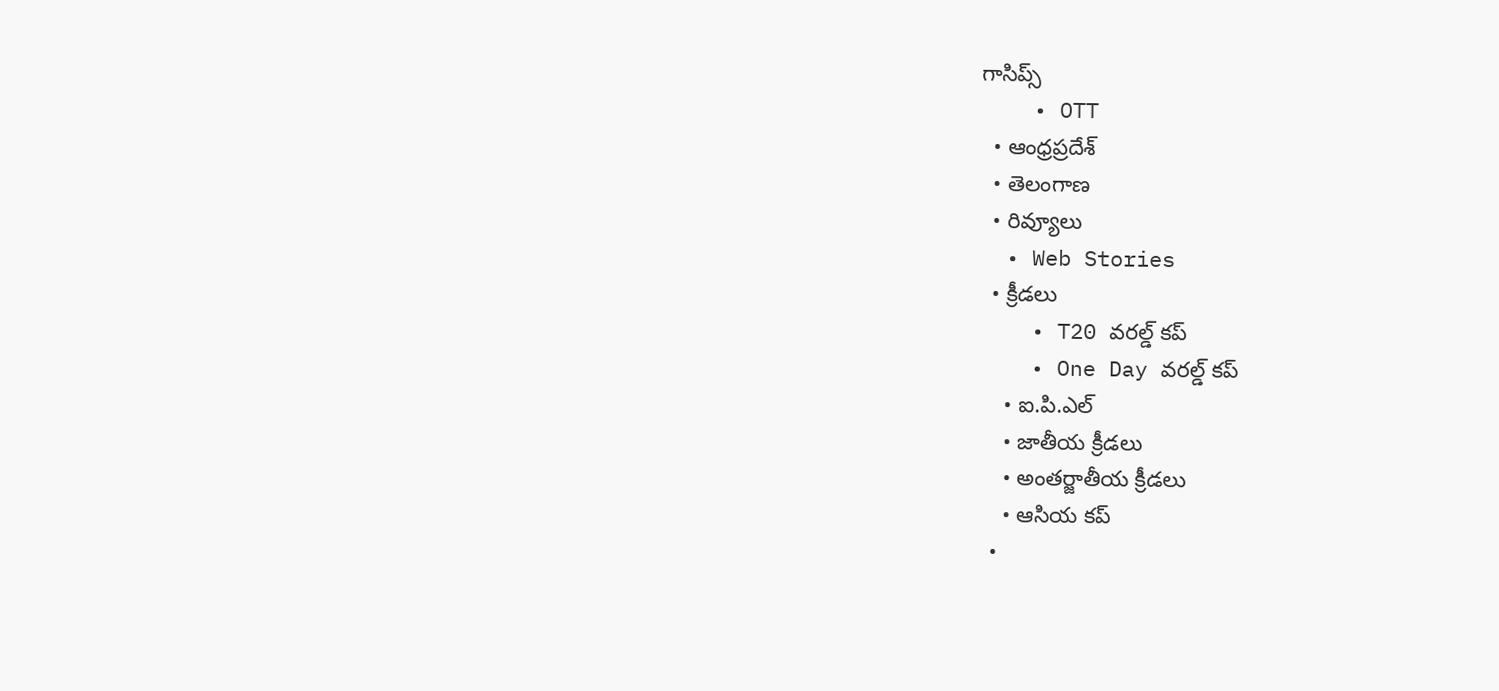గాసిప్స్
    • OTT
  • ఆంధ్రప్రదేశ్
  • తెలంగాణ
  • రివ్యూలు
  • Web Stories
  • క్రీడలు
    • T20 వరల్డ్ కప్
    • One Day వరల్డ్ కప్
    • ఐ.పి.ఎల్
    • జాతీయ క్రీడలు
    • అంతర్జాతీయ క్రీడలు
    • ఆసియ కప్
  •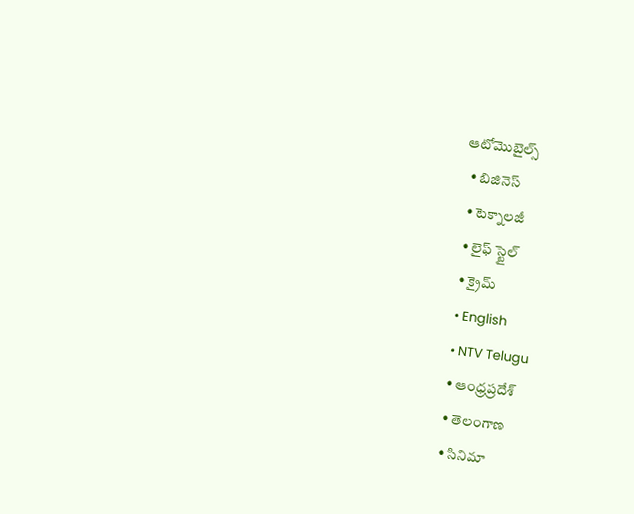ఆటోమొబైల్స్
  • బిజినెస్‌
  • టెక్నాలజీ
  • లైఫ్ స్టైల్
  • క్రైమ్
  • English
  • NTV Telugu
  • ఆంధ్రప్రదేశ్
  • తెలంగాణ
  • సినిమా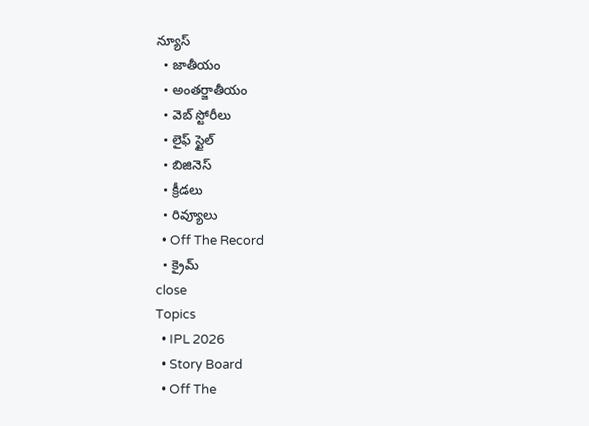న్యూస్
  • జాతీయం
  • అంతర్జాతీయం
  • వెబ్ స్టోరీలు
  • లైఫ్ స్టైల్
  • బిజినెస్‌
  • క్రీడలు
  • రివ్యూలు
  • Off The Record
  • క్రైమ్
close
Topics
  • IPL 2026
  • Story Board
  • Off The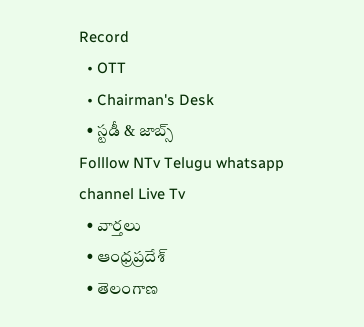Record
  • OTT
  • Chairman's Desk
  • స్టడీ & జాబ్స్
Folllow NTv Telugu whatsapp channel Live Tv
  • వార్తలు
  • ఆంధ్రప్రదేశ్
  • తెలంగాణ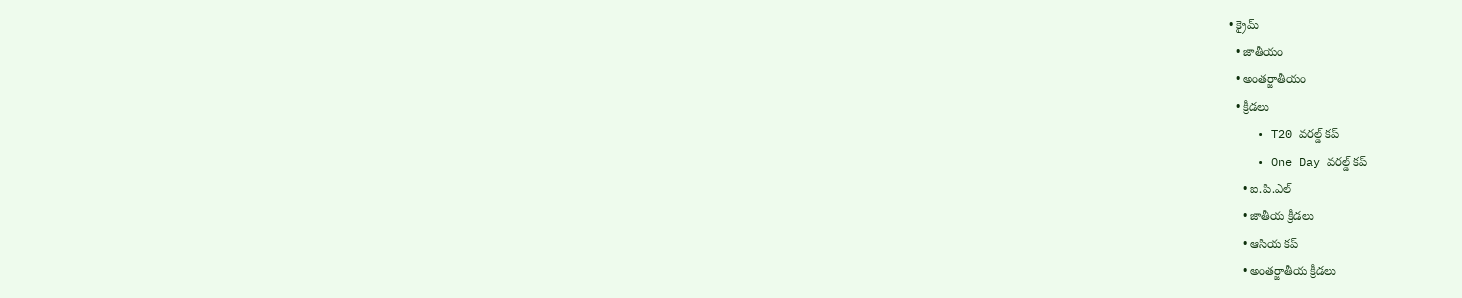• క్రైమ్
  • జాతీయం
  • అంతర్జాతీయం
  • క్రీడలు
    • T20 వరల్డ్ కప్
    • One Day వరల్డ్ కప్
    • ఐ.పి.ఎల్
    • జాతీయ క్రీడలు
    • ఆసియ కప్
    • అంతర్జాతీయ క్రీడలు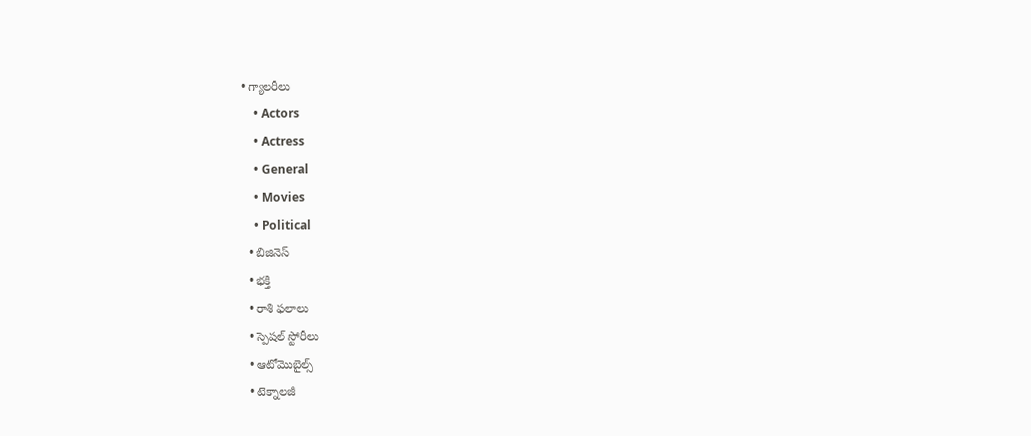• గ్యాలరీలు
    • Actors
    • Actress
    • General
    • Movies
    • Political
  • బిజినెస్‌
  • భక్తి
  • రాశి ఫలాలు
  • స్పెషల్‌ స్టోరీలు
  • ఆటోమొబైల్స్
  • టెక్నాలజీ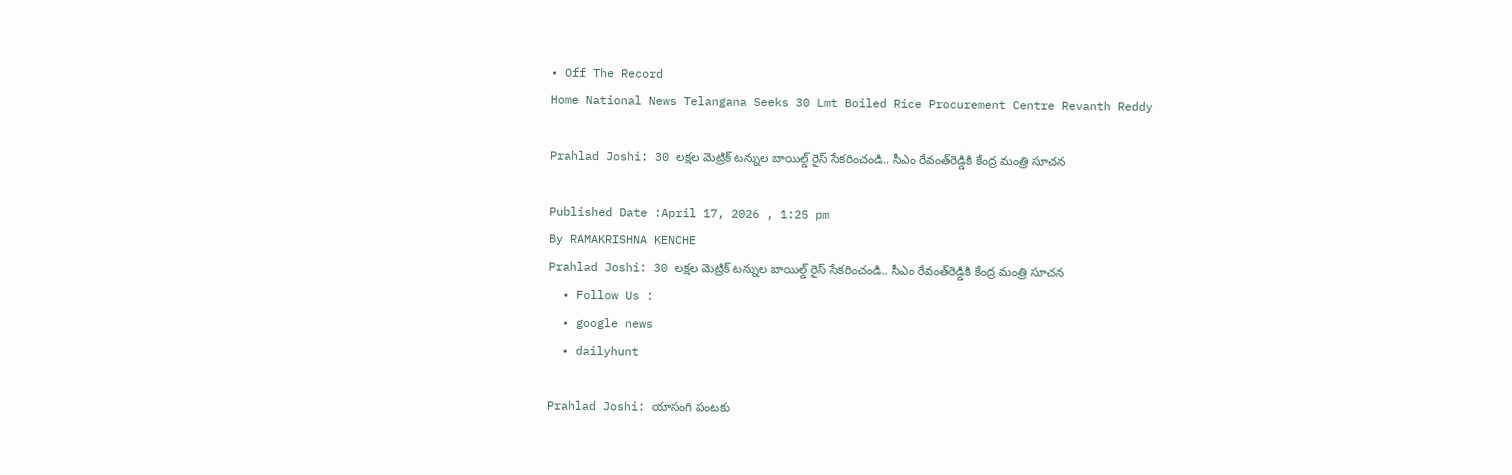• Off The Record
Home National News Telangana Seeks 30 Lmt Boiled Rice Procurement Centre Revanth Reddy

Prahlad Joshi: 30 ల‌క్షల మెట్రిక్ ట‌న్నుల బాయిల్డ్ రైస్ సేక‌రించండి.. సీఎం రేవంత్‌రెడ్డికి కేంద్ర మంత్రి సూచన

Published Date :April 17, 2026 , 1:25 pm
By RAMAKRISHNA KENCHE
Prahlad Joshi: 30 ల‌క్షల మెట్రిక్ ట‌న్నుల బాయిల్డ్ రైస్ సేక‌రించండి.. సీఎం రేవంత్‌రెడ్డికి కేంద్ర మంత్రి సూచన
  • Follow Us :
  • google news
  • dailyhunt

Prahlad Joshi: యాసంగి పంట‌కు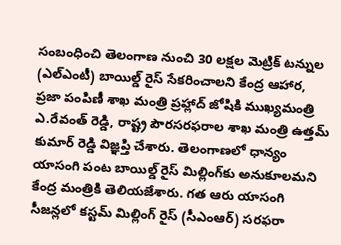సంబంధించి తెలంగాణ నుంచి 30 ల‌క్షల మెట్రిక్ ట‌న్నుల (ఎల్ఎంటీ) బాయిల్డ్ రైస్ సేక‌రించాల‌ని కేంద్ర ఆహార, ప్రజా పంపిణీ శాఖ మంత్రి ప్రహ్లాద్ జోషికి ముఖ్యమంత్రి ఎ.రేవంత్ రెడ్డి, రాష్ట్ర పౌర‌స‌ర‌ఫ‌రాల శాఖ మంత్రి ఉత్తమ్ కుమార్ రెడ్డి విజ్ఞప్తి చేశారు. తెలంగాణలో ధాన్యం యాసంగి పంట‌ బాయిల్డ్ రైస్ మిల్లింగ్‌కు అనుకూలమని కేంద్ర మంత్రికి తెలియ‌జేశారు. గత ఆరు యాసంగి సీజ‌న్లలో కస్టమ్ మిల్లింగ్ రైస్ (సీఎంఆర్) సరఫరా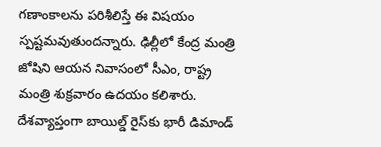గణాంకాలను పరిశీలిస్తే ఈ విష‌యం స్పష్టమ‌వుతుంద‌న్నారు. ఢిల్లీలో కేంద్ర మంత్రి జోషిని ఆయ‌న నివాసంలో సీఎం, రాష్ట్ర మంత్రి శుక్రవారం ఉద‌యం క‌లిశారు. దేశవ్యాప్తంగా బాయిల్డ్ రైస్‌కు భారీ డిమాండ్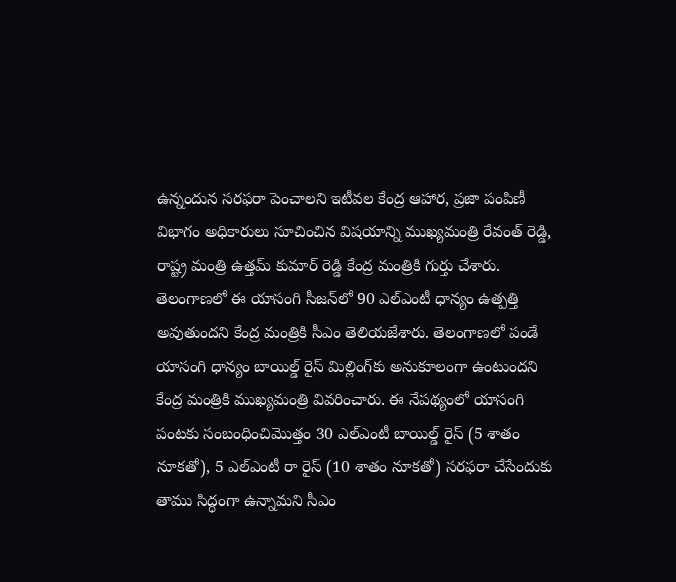ఉన్నందున స‌ర‌ఫ‌రా పెంచాల‌ని ఇటీవ‌ల కేంద్ర ఆహార, ప్రజా పంపిణీ విభాగం అధికారులు సూచించిన విష‌యాన్ని ముఖ్య‌మంత్రి రేవంత్ రెడ్డి, రాష్ట్ర మంత్రి ఉత్తమ్ కుమార్ రెడ్డి కేంద్ర మంత్రికి గుర్తు చేశారు. తెలంగాణ‌లో ఈ యాసంగి సీజ‌న్‌లో 90 ఎల్ఎంటీ ధాన్యం ఉత్పత్తి అవుతుంద‌ని కేంద్ర మంత్రికి సీఎం తెలియ‌జేశారు. తెలంగాణ‌లో పండే యాసంగి ధాన్యం బాయిల్డ్ రైస్ మిల్లింగ్‌కు అనుకూలంగా ఉంటుంద‌ని కేంద్ర మంత్రికి ముఖ్యమంత్రి వివ‌రించారు. ఈ నేపథ్యంలో యాసంగి పంట‌కు సంబంధించిమొత్తం 30 ఎల్ఎంటీ బాయిల్డ్ రైస్ (5 శాతం నూక‌తో), 5 ఎల్ఎంటీ రా రైస్ (10 శాతం నూక‌తో) సరఫరా చేసేందుకు తాము సిద్ధంగా ఉన్నామ‌ని సీఎం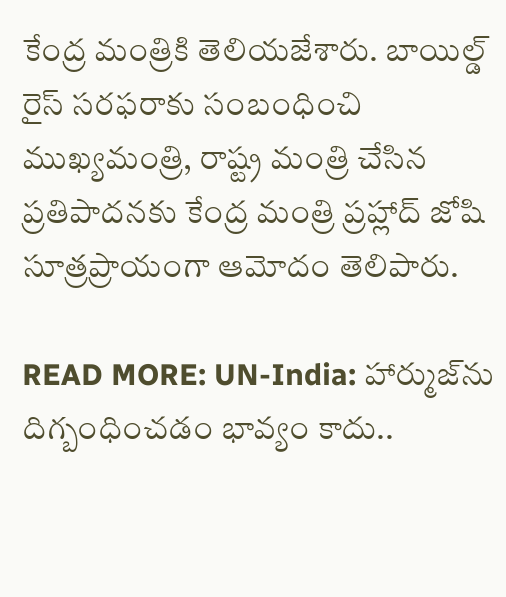కేంద్ర మంత్రికి తెలియ‌జేశారు. బాయిల్డ్ రైస్ స‌ర‌ఫ‌రాకు సంబంధించి ముఖ్యమంత్రి, రాష్ట్ర మంత్రి చేసిన ప్రతిపాద‌న‌కు కేంద్ర మంత్రి ప్రహ్లాద్ జోషి సూత్రప్రాయంగా ఆమోదం తెలిపారు.

READ MORE: UN-India: హార్ముజ్‌ను దిగ్బంధించడం భావ్యం కాదు..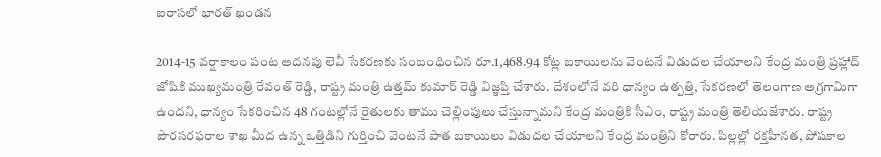ఐరాస‌లో భారత్ ఖండన

2014-15 వ‌ర్షాకాలం పంట అద‌న‌పు లెవీ సేక‌ర‌ణ‌కు సంబంధించిన రూ.1,468.94 కోట్ల బ‌కాయిల‌ను వెంట‌నే విడుద‌ల చేయాల‌ని కేంద్ర మంత్రి ప్రహ్లాద్ జోషికి ముఖ్యమంత్రి రేవంత్ రెడ్డి, రాష్ట్ర మంత్రి ఉత్తమ్ కుమార్ రెడ్డి విజ్ఞప్తి చేశారు. దేశంలోనే వ‌రి ధాన్యం ఉత్పత్తి, సేక‌ర‌ణ‌లో తెలంగాణ అగ్రగామిగా ఉంద‌ని, ధాన్యం సేక‌రించిన 48 గంట‌ల్లోనే రైతుల‌కు తాము చెల్లింపులు చేస్తున్నామ‌ని కేంద్ర మంత్రికి సీఎం, రాష్ట్ర మంత్రి తెలియ‌జేశారు. రాష్ట్ర పౌర‌స‌ర‌ఫ‌రాల శాఖ మీద ఉన్న ఒత్తిడిని గుర్తించి వెంట‌నే పాత బ‌కాయిలు విడుద‌ల చేయాల‌ని కేంద్ర మంత్రిని కోరారు. పిల్లల్లో ర‌క్తహీన‌త‌, పోష‌కాల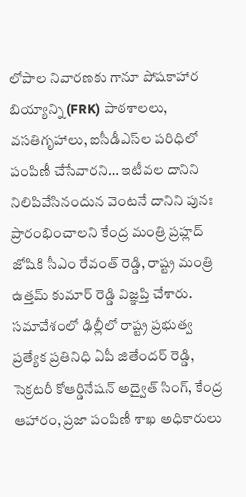లోపాల‌ నివార‌ణ‌కు గానూ పోష‌కాహార బియ్యాన్ని (FRK) పాఠ‌శాల‌లు, వ‌స‌తిగృహాలు, ఐసీడీఎస్‌ల ప‌రిధిలో పంపిణీ చేసేవార‌ని… ఇటీవ‌ల దానిని నిలిపివేసినందున వెంట‌నే దానిని పునః ప్రారంభించాల‌ని కేంద్ర మంత్రి ప్రహ్లద్ జోషికి సీఎం రేవంత్ రెడ్డి, రాష్ట్ర మంత్రి ఉత్తమ్ కుమార్ రెడ్డి విజ్ఞప్తి చేశారు. స‌మావేశంలో ఢిల్లీలో రాష్ట్ర ప్రభుత్వ ప్రత్యేక ప్రతినిధి ఏపీ జితేంద‌ర్ రెడ్డి, సెక్రట‌రీ కోఆర్డినేష‌న్ అద్వైత్ సింగ్, కేంద్ర ఆహారం, ప్రజా పంపిణీ శాఖ అధికారులు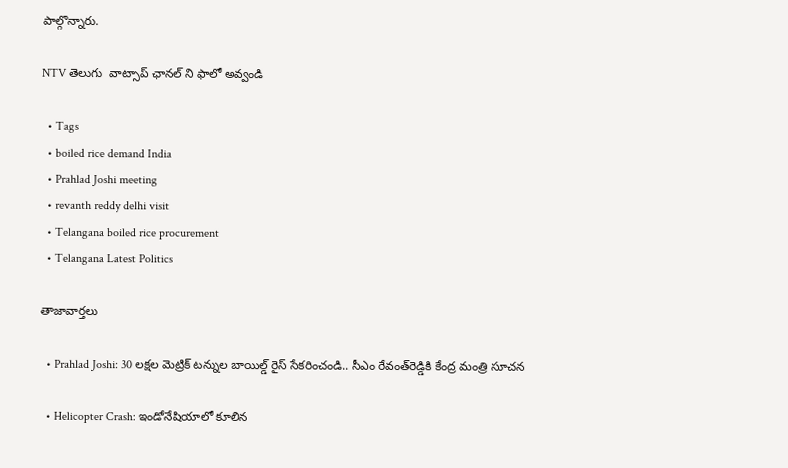పాల్గొన్నారు.

NTV తెలుగు  వాట్సాప్ ఛానల్ ని ఫాలో అవ్వండి

  • Tags
  • boiled rice demand India
  • Prahlad Joshi meeting
  • revanth reddy delhi visit
  • Telangana boiled rice procurement
  • Telangana Latest Politics

తాజావార్తలు

  • Prahlad Joshi: 30 ల‌క్షల మెట్రిక్ ట‌న్నుల బాయిల్డ్ రైస్ సేక‌రించండి.. సీఎం రేవంత్‌రెడ్డికి కేంద్ర మంత్రి సూచన

  • Helicopter Crash: ఇండోనేషియాలో కూలిన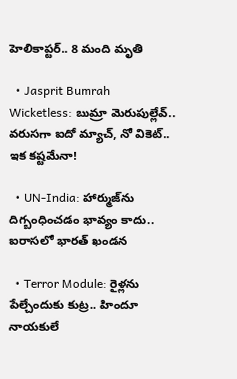హెలికాప్టర్.. 8 మంది మృతి

  • Jasprit Bumrah Wicketless: బుమ్రా మెరుపుల్లేవ్.. వరుసగా ఐదో మ్యాచ్‌, నో వికెట్.. ఇక కష్టమేనా!

  • UN-India: హార్ముజ్‌ను దిగ్బంధించడం భావ్యం కాదు.. ఐరాస‌లో భారత్ ఖండన

  • Terror Module: రైళ్లను పేల్చేందుకు కుట్ర.. హిందూ నాయకులే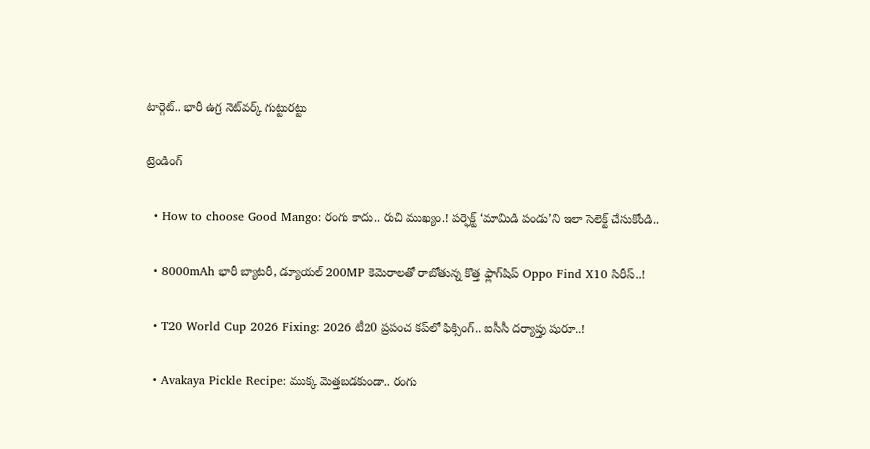టార్గెట్.. భారీ ఉగ్ర నెట్‌వర్క్ గుట్టురట్టు

ట్రెండింగ్‌

  • How to choose Good Mango: రంగు కాదు.. రుచి ముఖ్యం.! పర్ఫెక్ట్ ‘మామిడి పండు’ని ఇలా సెలెక్ట్ చేసుకోండి..

  • 8000mAh భారీ బ్యాటరీ, డ్యూయల్ 200MP కెమెరాలతో రాబోతున్న కొత్త ఫ్లాగ్‌షిప్ Oppo Find X10 సిరీస్..!

  • T20 World Cup 2026 Fixing: 2026 టీ20 ప్రపంచ కప్‌లో ఫిక్సింగ్.. ఐసీసీ దర్యాప్తు షురూ..!

  • Avakaya Pickle Recipe: ముక్క మెత్తబడకుండా.. రంగు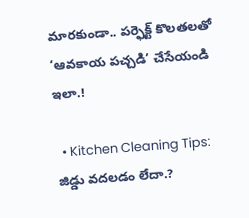మారకుండా.. పర్ఫెక్ట్ కొలతలతో ‘ఆవకాయ పచ్చడి’ చేసేయండి ఇలా.!

  • Kitchen Cleaning Tips: జిడ్డు వదలడం లేదా.?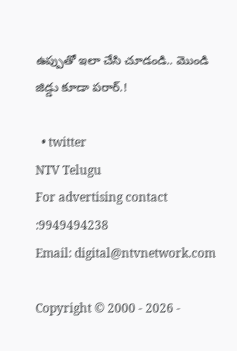ఉప్పుతో ఇలా చేసి చూడండి.. మొండి జిడ్డు కూడా పరార్.!

  • twitter
NTV Telugu
For advertising contact :9949494238
Email: digital@ntvnetwork.com

Copyright © 2000 - 2026 -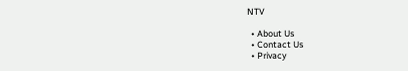NTV

  • About Us
  • Contact Us
  • Privacy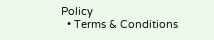Policy
  • Terms & Conditions